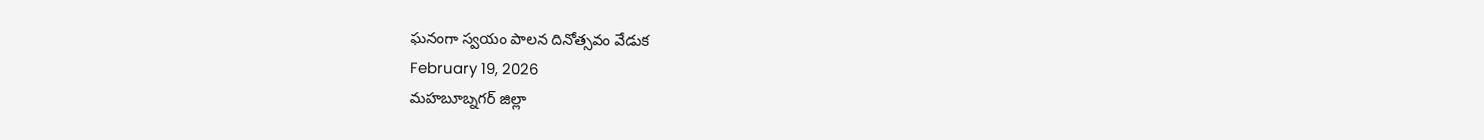ఘనంగా స్వయం పాలన దినోత్సవం వేడుక
February 19, 2026
మహబూబ్నగర్ జిల్లా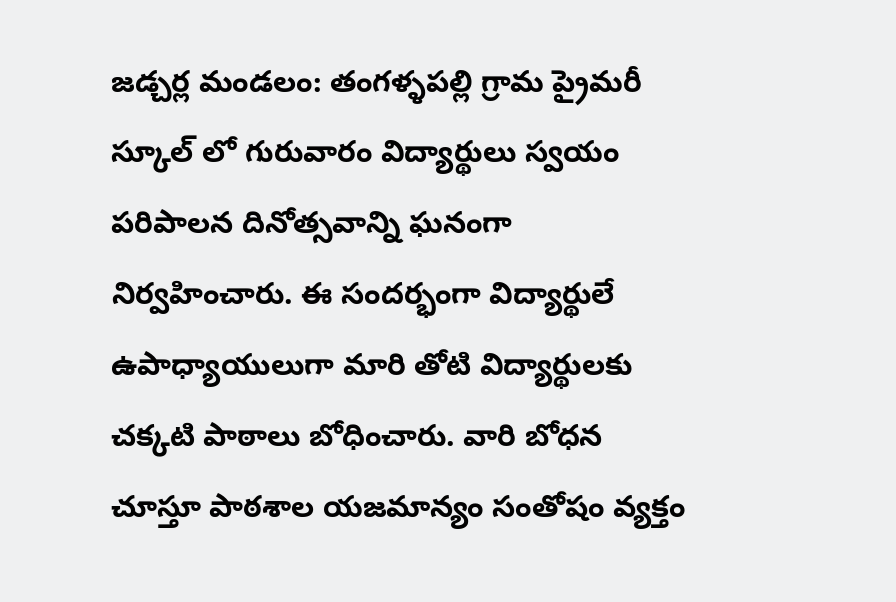జడ్చర్ల మండలం: తంగళ్ళపల్లి గ్రామ ప్రైమరీ స్కూల్ లో గురువారం విద్యార్థులు స్వయం పరిపాలన దినోత్సవాన్ని ఘనంగా నిర్వహించారు. ఈ సందర్భంగా విద్యార్థులే ఉపాధ్యాయులుగా మారి తోటి విద్యార్థులకు చక్కటి పాఠాలు బోధించారు. వారి బోధన చూస్తూ పాఠశాల యజమాన్యం సంతోషం వ్యక్తం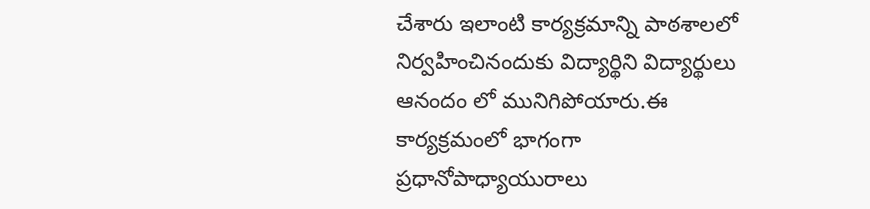చేశారు ఇలాంటి కార్యక్రమాన్ని పాఠశాలలో నిర్వహించినందుకు విద్యార్థిని విద్యార్థులు ఆనందం లో మునిగిపోయారు.ఈ కార్యక్రమంలో భాగంగా ప్రధానోపాధ్యాయురాలు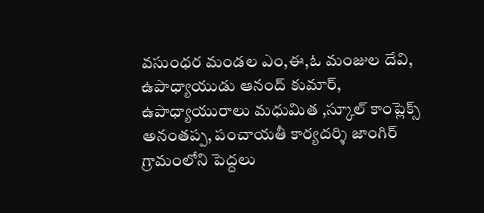వసుంధర మండల ఎం,ఈ,ఓ మంజుల దేవి, ఉపాధ్యాయుడు ఆనంద్ కుమార్, ఉపాధ్యాయురాలు మధుమిత ,స్కూల్ కాంప్లెక్స్ అనంతప్ప, పంచాయతీ కార్యదర్శి జాంగిర్ గ్రామంలోని పెద్దలు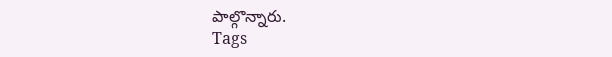పాల్గొన్నారు.
Tags